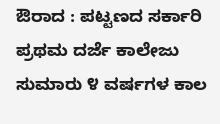ಔರಾದ : ಪಟ್ಟಣದ ಸರ್ಕಾರಿ ಪ್ರಥಮ ದರ್ಜೆ ಕಾಲೇಜು ಸುಮಾರು ೪ ವರ್ಷಗಳ ಕಾಲ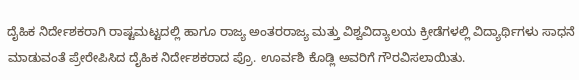ದೈಹಿಕ ನಿರ್ದೇಶಕರಾಗಿ ರಾಷ್ಟಮಟ್ಟದಲ್ಲಿ ಹಾಗೂ ರಾಜ್ಯ ಅಂತರರಾಜ್ಯ ಮತ್ತು ವಿಶ್ವವಿದ್ಯಾಲಯ ಕ್ರೀಡೆಗಳಲ್ಲಿ ವಿದ್ಯಾರ್ಥಿಗಳು ಸಾಧನೆ ಮಾಡುವಂತೆ ಪ್ರೇರೇಪಿಸಿದ ದೈಹಿಕ ನಿರ್ದೇಶಕರಾದ ಪ್ರೊ. ಊರ್ವಶಿ ಕೊಡ್ಲಿ ಅವರಿಗೆ ಗೌರವಿಸಲಾಯಿತು.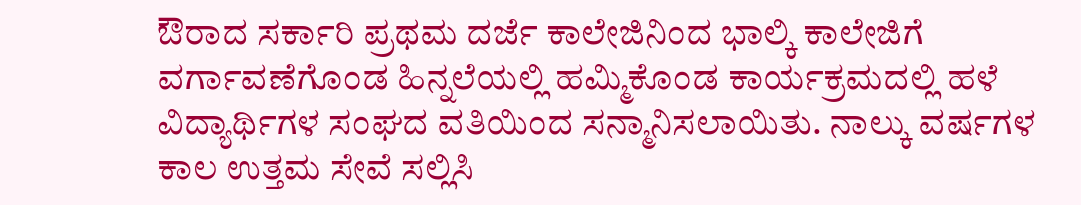ಔರಾದ ಸರ್ಕಾರಿ ಪ್ರಥಮ ದರ್ಜೆ ಕಾಲೇಜಿನಿಂದ ಭಾಲ್ಕಿ ಕಾಲೇಜಿಗೆ ವರ್ಗಾವಣೆಗೊಂಡ ಹಿನ್ನಲೆಯಲ್ಲಿ ಹಮ್ಮಿಕೊಂಡ ಕಾರ್ಯಕ್ರಮದಲ್ಲಿ ಹಳೆ ವಿದ್ಯಾರ್ಥಿಗಳ ಸಂಘದ ವತಿಯಿಂದ ಸನ್ಮಾನಿಸಲಾಯಿತು. ನಾಲ್ಕು ವರ್ಷಗಳ ಕಾಲ ಉತ್ತಮ ಸೇವೆ ಸಲ್ಲಿಸಿ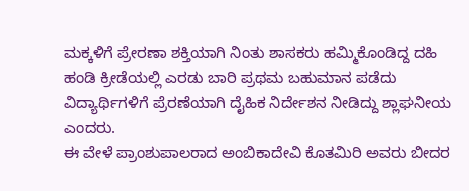ಮಕ್ಕಳಿಗೆ ಪ್ರೇರಣಾ ಶಕ್ತಿಯಾಗಿ ನಿಂತು ಶಾಸಕರು ಹಮ್ಮಿಕೊಂಡಿದ್ದ ದಹಿ ಹಂಡಿ ಕ್ರೀಡೆಯಲ್ಲಿ ಎರಡು ಬಾರಿ ಪ್ರಥಮ ಬಹುಮಾನ ಪಡೆದು ವಿದ್ಯಾರ್ಥಿಗಳಿಗೆ ಪ್ರೆರಣೆಯಾಗಿ ದೈಹಿಕ ನಿರ್ದೇಶನ ನೀಡಿದ್ದು ಶ್ಲಾಘನೀಯ ಎಂದರು.
ಈ ವೇಳೆ ಪ್ರಾಂಶುಪಾಲರಾದ ಅಂಬಿಕಾದೇವಿ ಕೊತಮಿರಿ ಅವರು ಬೀದರ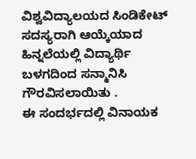ವಿಶ್ವವಿದ್ಯಾಲಯದ ಸಿಂಡಿಕೇಟ್ ಸದಸ್ಯರಾಗಿ ಆಯ್ಕೆಯಾದ ಹಿನ್ನಲೆಯಲ್ಲಿ ವಿದ್ಯಾರ್ಥಿ ಬಳಗದಿಂದ ಸನ್ಮಾನಿಸಿ ಗೌರವಿಸಲಾಯಿತು .
ಈ ಸಂದರ್ಭದಲ್ಲಿ ವಿನಾಯಕ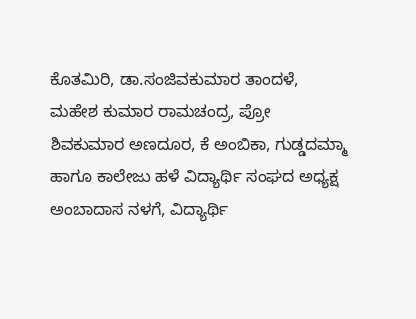ಕೊತಮಿರಿ, ಡಾ.ಸಂಜಿವಕುಮಾರ ತಾಂದಳೆ, ಮಹೇಶ ಕುಮಾರ ರಾಮಚಂದ್ರ, ಪ್ರೋ ಶಿವಕುಮಾರ ಅಣದೂರ, ಕೆ ಅಂಬಿಕಾ, ಗುಡ್ಡದಮ್ಮಾ ಹಾಗೂ ಕಾಲೇಜು ಹಳೆ ವಿದ್ಯಾರ್ಥಿ ಸಂಘದ ಅಧ್ಯಕ್ಷ ಅಂಬಾದಾಸ ನಳಗೆ, ವಿದ್ಯಾರ್ಥಿ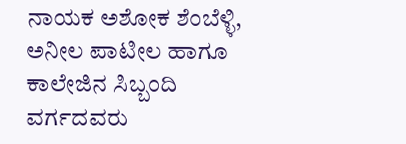ನಾಯಕ ಅಶೋಕ ಶೆಂಬೆಳ್ಳಿ, ಅನೀಲ ಪಾಟೀಲ ಹಾಗೂ ಕಾಲೇಜಿನ ಸಿಬ್ಬಂದಿ ವರ್ಗದವರು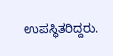ಉಪಸ್ಥಿತರಿದ್ದರು.